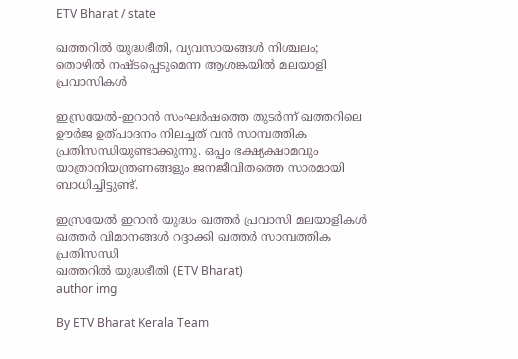ETV Bharat / state

ഖത്തറിൽ യുദ്ധഭീതി, വ്യവസായങ്ങൾ നിശ്ചലം; തൊഴിൽ നഷ്ടപ്പെടുമെന്ന ആശങ്കയിൽ മലയാളി പ്രവാസികൾ

ഇസ്രയേൽ-ഇറാൻ സംഘർഷത്തെ തുടർന്ന് ഖത്തറിലെ ഊർജ ഉത്പാദനം നിലച്ചത് വൻ സാമ്പത്തിക പ്രതിസന്ധിയുണ്ടാക്കുന്നു. ഒപ്പം ഭക്ഷ്യക്ഷാമവും യാത്രാനിയന്ത്രണങ്ങളും ജനജീവിതത്തെ സാരമായി ബാധിച്ചിട്ടുണ്ട്.

ഇസ്രയേൽ ഇറാൻ യുദ്ധം ഖത്തർ പ്രവാസി മലയാളികൾ ഖത്തർ വിമാനങ്ങൾ റദ്ദാക്കി ഖത്തർ സാമ്പത്തിക പ്രതിസന്ധി
ഖത്തറിൽ യുദ്ധഭീതി (ETV Bharat)
author img

By ETV Bharat Kerala Team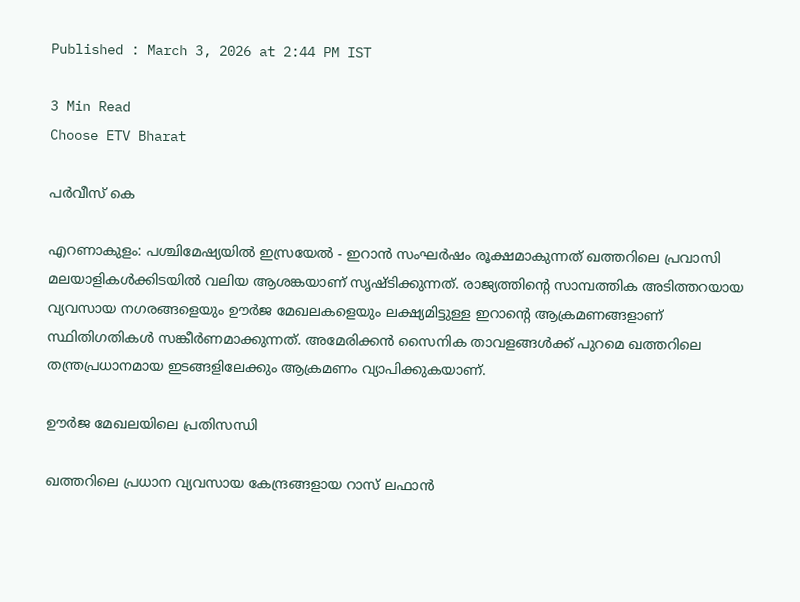Published : March 3, 2026 at 2:44 PM IST

3 Min Read
Choose ETV Bharat

പർവീസ് കെ

എറണാകുളം: പശ്ചിമേഷ്യയിൽ ഇസ്രയേൽ - ഇറാൻ സംഘർഷം രൂക്ഷമാകുന്നത് ഖത്തറിലെ പ്രവാസി മലയാളികൾക്കിടയിൽ വലിയ ആശങ്കയാണ് സൃഷ്ടിക്കുന്നത്. രാജ്യത്തിൻ്റെ സാമ്പത്തിക അടിത്തറയായ വ്യവസായ നഗരങ്ങളെയും ഊർജ മേഖലകളെയും ലക്ഷ്യമിട്ടുള്ള ഇറാൻ്റെ ആക്രമണങ്ങളാണ് സ്ഥിതിഗതികൾ സങ്കീർണമാക്കുന്നത്. അമേരിക്കൻ സൈനിക താവളങ്ങൾക്ക് പുറമെ ഖത്തറിലെ തന്ത്രപ്രധാനമായ ഇടങ്ങളിലേക്കും ആക്രമണം വ്യാപിക്കുകയാണ്.

ഊർജ മേഖലയിലെ പ്രതിസന്ധി

ഖത്തറിലെ പ്രധാന വ്യവസായ കേന്ദ്രങ്ങളായ റാസ് ലഫാൻ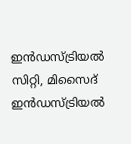ഇൻഡസ്ട്രിയൽ സിറ്റി, മിസൈദ് ഇൻഡസ്ട്രിയൽ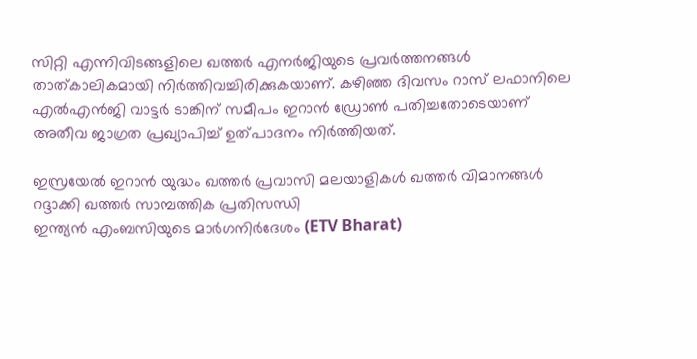സിറ്റി എന്നിവിടങ്ങളിലെ ഖത്തർ എനർജിയുടെ പ്രവർത്തനങ്ങൾ താത്കാലികമായി നിർത്തിവച്ചിരിക്കുകയാണ്. കഴിഞ്ഞ ദിവസം റാസ് ലഫാനിലെ എൽഎൻജി വാട്ടർ ടാങ്കിന് സമീപം ഇറാൻ ഡ്രോൺ പതിച്ചതോടെയാണ് അതീവ ജാഗ്രത പ്രഖ്യാപിച്ച് ഉത്പാദനം നിർത്തിയത്.

ഇസ്രയേൽ ഇറാൻ യുദ്ധം ഖത്തർ പ്രവാസി മലയാളികൾ ഖത്തർ വിമാനങ്ങൾ റദ്ദാക്കി ഖത്തർ സാമ്പത്തിക പ്രതിസന്ധി
ഇന്ത്യൻ എംബസിയുടെ മാർഗനിർദേശം (ETV Bharat)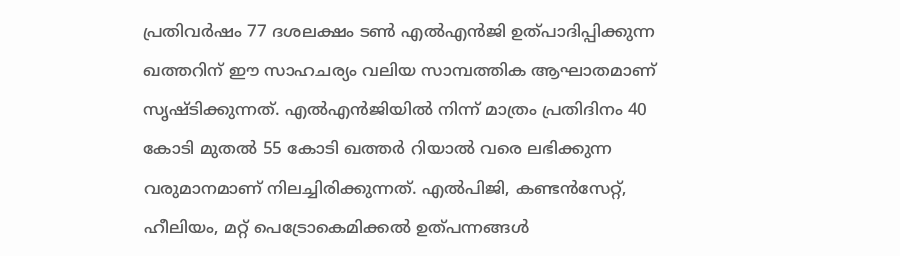പ്രതിവർഷം 77 ദശലക്ഷം ടൺ എൽഎൻജി ഉത്പാദിപ്പിക്കുന്ന ഖത്തറിന് ഈ സാഹചര്യം വലിയ സാമ്പത്തിക ആഘാതമാണ് സൃഷ്ടിക്കുന്നത്. എൽഎൻജിയിൽ നിന്ന് മാത്രം പ്രതിദിനം 40 കോടി മുതൽ 55 കോടി ഖത്തർ റിയാൽ വരെ ലഭിക്കുന്ന വരുമാനമാണ് നിലച്ചിരിക്കുന്നത്. എൽപിജി, കണ്ടൻസേറ്റ്, ഹീലിയം, മറ്റ് പെട്രോകെമിക്കൽ ഉത്പന്നങ്ങൾ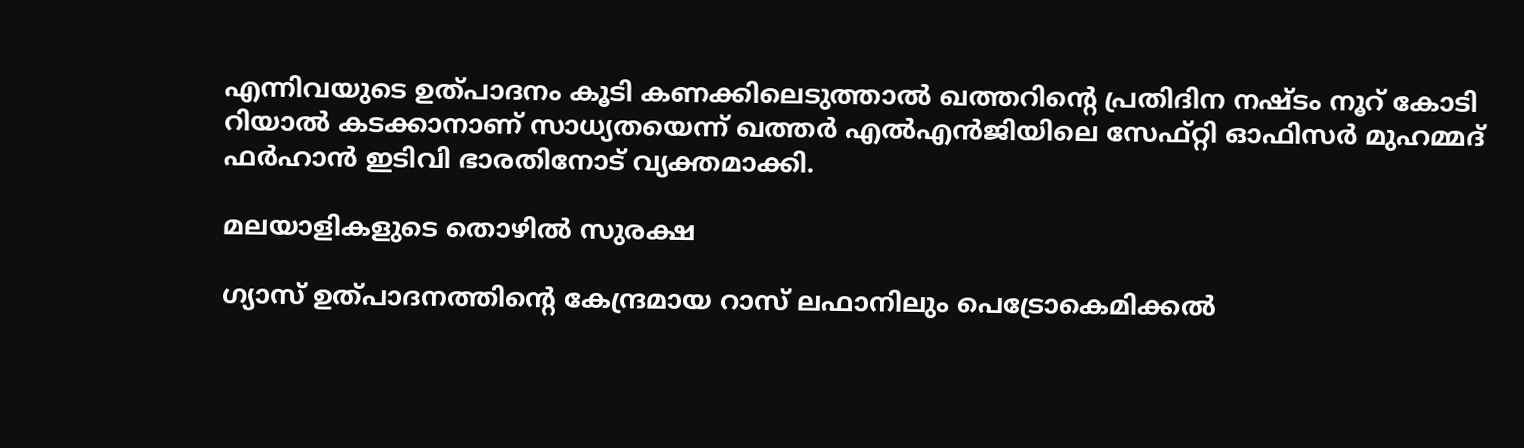എന്നിവയുടെ ഉത്പാദനം കൂടി കണക്കിലെടുത്താൽ ഖത്തറിൻ്റെ പ്രതിദിന നഷ്ടം നൂറ് കോടി റിയാൽ കടക്കാനാണ് സാധ്യതയെന്ന് ഖത്തർ എൽഎൻജിയിലെ സേഫ്റ്റി ഓഫിസർ മുഹമ്മദ് ഫർഹാൻ ഇടിവി ഭാരതിനോട് വ്യക്തമാക്കി.

മലയാളികളുടെ തൊഴിൽ സുരക്ഷ

ഗ്യാസ് ഉത്പാദനത്തിൻ്റെ കേന്ദ്രമായ റാസ് ലഫാനിലും പെട്രോകെമിക്കൽ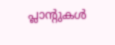പ്ലാൻ്റുകൾ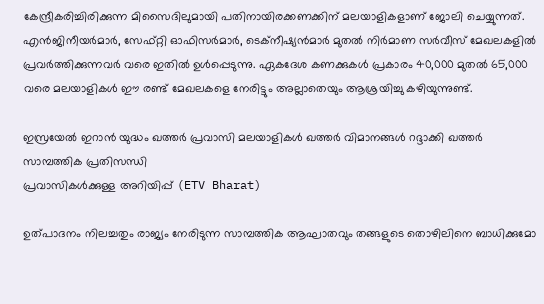കേന്ദ്രീകരിച്ചിരിക്കുന്ന മിസൈദിലുമായി പതിനായിരക്കണക്കിന് മലയാളികളാണ് ജോലി ചെയ്യുന്നത്. എൻജിനീയർമാർ, സേഫ്റ്റി ഓഫിസർമാർ, ടെക്നീഷ്യൻമാർ മുതൽ നിർമാണ സർവീസ് മേഖലകളിൽ പ്രവർത്തിക്കുന്നവർ വരെ ഇതിൽ ഉൾപ്പെടുന്നു. ഏകദേശ കണക്കുകൾ പ്രകാരം 40,000 മുതൽ 65,000 വരെ മലയാളികൾ ഈ രണ്ട് മേഖലകളെ നേരിട്ടും അല്ലാതെയും ആശ്രയിച്ചു കഴിയുന്നുണ്ട്.

ഇസ്രയേൽ ഇറാൻ യുദ്ധം ഖത്തർ പ്രവാസി മലയാളികൾ ഖത്തർ വിമാനങ്ങൾ റദ്ദാക്കി ഖത്തർ സാമ്പത്തിക പ്രതിസന്ധി
പ്രവാസികൾക്കുള്ള അറിയിപ്പ് (ETV Bharat)

ഉത്പാദനം നിലച്ചതും രാജ്യം നേരിടുന്ന സാമ്പത്തിക ആഘാതവും തങ്ങളുടെ തൊഴിലിനെ ബാധിക്കുമോ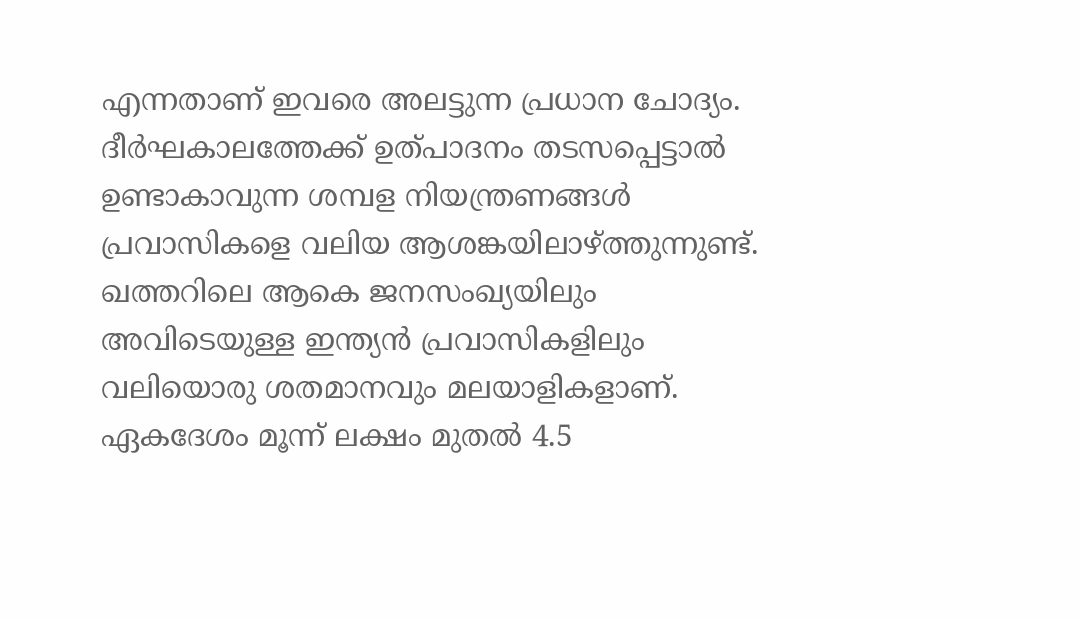എന്നതാണ് ഇവരെ അലട്ടുന്ന പ്രധാന ചോദ്യം. ദീർഘകാലത്തേക്ക് ഉത്പാദനം തടസപ്പെട്ടാൽ ഉണ്ടാകാവുന്ന ശമ്പള നിയന്ത്രണങ്ങൾ പ്രവാസികളെ വലിയ ആശങ്കയിലാഴ്ത്തുന്നുണ്ട്. ഖത്തറിലെ ആകെ ജനസംഖ്യയിലും അവിടെയുള്ള ഇന്ത്യൻ പ്രവാസികളിലും വലിയൊരു ശതമാനവും മലയാളികളാണ്. ഏകദേശം മൂന്ന് ലക്ഷം മുതൽ 4.5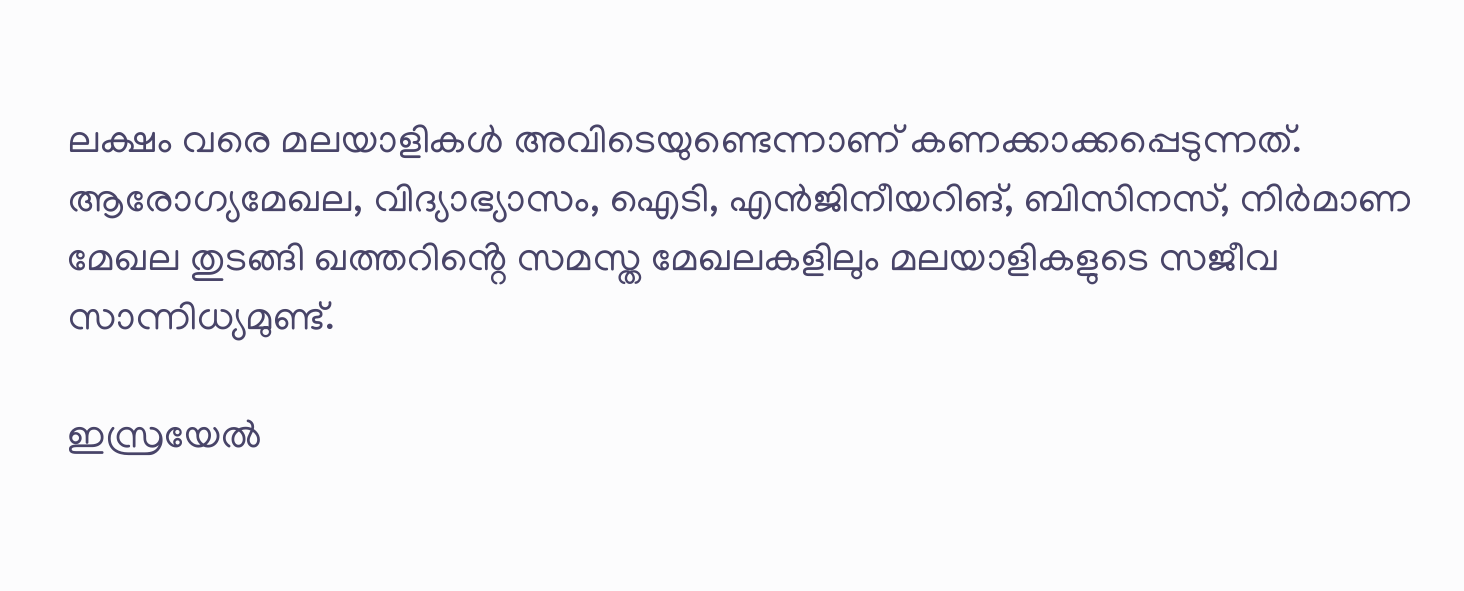ലക്ഷം വരെ മലയാളികൾ അവിടെയുണ്ടെന്നാണ് കണക്കാക്കപ്പെടുന്നത്. ആരോഗ്യമേഖല, വിദ്യാഭ്യാസം, ഐടി, എൻജിനീയറിങ്, ബിസിനസ്, നിർമാണ മേഖല തുടങ്ങി ഖത്തറിൻ്റെ സമസ്ത മേഖലകളിലും മലയാളികളുടെ സജീവ സാന്നിധ്യമുണ്ട്.

ഇസ്രയേൽ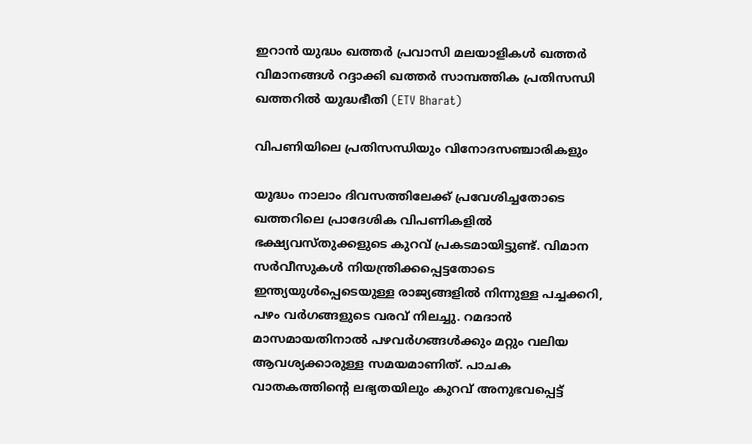ഇറാൻ യുദ്ധം ഖത്തർ പ്രവാസി മലയാളികൾ ഖത്തർ വിമാനങ്ങൾ റദ്ദാക്കി ഖത്തർ സാമ്പത്തിക പ്രതിസന്ധി
ഖത്തറിൽ യുദ്ധഭീതി (ETV Bharat)

വിപണിയിലെ പ്രതിസന്ധിയും വിനോദസഞ്ചാരികളും

യുദ്ധം നാലാം ദിവസത്തിലേക്ക് പ്രവേശിച്ചതോടെ ഖത്തറിലെ പ്രാദേശിക വിപണികളിൽ ഭക്ഷ്യവസ്തുക്കളുടെ കുറവ് പ്രകടമായിട്ടുണ്ട്. വിമാന സർവീസുകൾ നിയന്ത്രിക്കപ്പെട്ടതോടെ ഇന്ത്യയുൾപ്പെടെയുള്ള രാജ്യങ്ങളിൽ നിന്നുള്ള പച്ചക്കറി, പഴം വർഗങ്ങളുടെ വരവ് നിലച്ചു. റമദാൻ മാസമായതിനാൽ പഴവർഗങ്ങൾക്കും മറ്റും വലിയ ആവശ്യക്കാരുള്ള സമയമാണിത്. പാചക വാതകത്തിൻ്റെ ലഭ്യതയിലും കുറവ് അനുഭവപ്പെട്ട്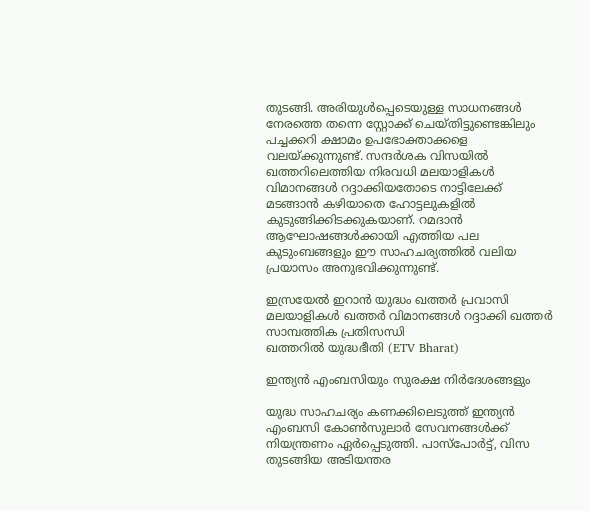തുടങ്ങി. അരിയുൾപ്പെടെയുള്ള സാധനങ്ങൾ നേരത്തെ തന്നെ സ്റ്റോക്ക് ചെയ്തിട്ടുണ്ടെങ്കിലും പച്ചക്കറി ക്ഷാമം ഉപഭോക്താക്കളെ വലയ്ക്കുന്നുണ്ട്. സന്ദർശക വിസയിൽ ഖത്തറിലെത്തിയ നിരവധി മലയാളികൾ വിമാനങ്ങൾ റദ്ദാക്കിയതോടെ നാട്ടിലേക്ക് മടങ്ങാൻ കഴിയാതെ ഹോട്ടലുകളിൽ കുടുങ്ങിക്കിടക്കുകയാണ്. റമദാൻ ആഘോഷങ്ങൾക്കായി എത്തിയ പല കുടുംബങ്ങളും ഈ സാഹചര്യത്തിൽ വലിയ പ്രയാസം അനുഭവിക്കുന്നുണ്ട്.

ഇസ്രയേൽ ഇറാൻ യുദ്ധം ഖത്തർ പ്രവാസി മലയാളികൾ ഖത്തർ വിമാനങ്ങൾ റദ്ദാക്കി ഖത്തർ സാമ്പത്തിക പ്രതിസന്ധി
ഖത്തറിൽ യുദ്ധഭീതി (ETV Bharat)

ഇന്ത്യൻ എംബസിയും സുരക്ഷ നിർദേശങ്ങളും

യുദ്ധ സാഹചര്യം കണക്കിലെടുത്ത് ഇന്ത്യൻ എംബസി കോൺസുലാർ സേവനങ്ങൾക്ക് നിയന്ത്രണം ഏർപ്പെടുത്തി. പാസ്‌പോർട്ട്, വിസ തുടങ്ങിയ അടിയന്തര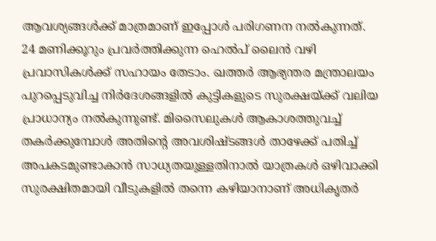ആവശ്യങ്ങൾക്ക് മാത്രമാണ് ഇപ്പോൾ പരിഗണന നൽകുന്നത്. 24 മണിക്കൂറും പ്രവർത്തിക്കുന്ന ഹെൽപ് ലൈൻ വഴി പ്രവാസികൾക്ക് സഹായം തേടാം. ഖത്തർ ആഭ്യന്തര മന്ത്രാലയം പുറപ്പെടുവിച്ച നിർദേശങ്ങളിൽ കുട്ടികളുടെ സുരക്ഷയ്ക്ക് വലിയ പ്രാധാന്യം നൽകുന്നുണ്ട്. മിസൈലുകൾ ആകാശത്തുവച്ച് തകർക്കുമ്പോൾ അതിൻ്റെ അവശിഷ്ടങ്ങൾ താഴേക്ക് പതിച്ച് അപകടമുണ്ടാകാൻ സാധ്യതയുള്ളതിനാൽ യാത്രകൾ ഒഴിവാക്കി സുരക്ഷിതമായി വീടുകളിൽ തന്നെ കഴിയാനാണ് അധികൃതർ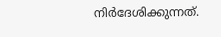നിർദേശിക്കുന്നത്.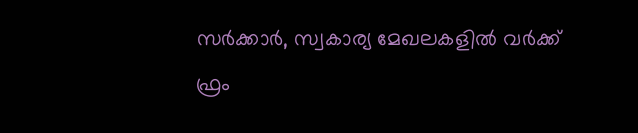സർക്കാർ, സ്വകാര്യ മേഖലകളിൽ വർക്ക് ഫ്രം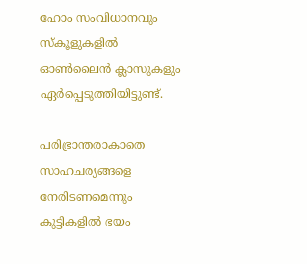ഹോം സംവിധാനവും സ്കൂളുകളിൽ ഓൺലൈൻ ക്ലാസുകളും ഏർപ്പെടുത്തിയിട്ടുണ്ട്.

പരിഭ്രാന്തരാകാതെ സാഹചര്യങ്ങളെ നേരിടണമെന്നും കുട്ടികളിൽ ഭയം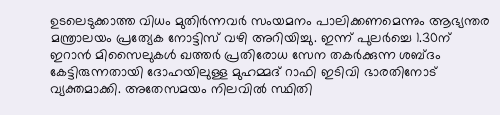ഉടലെടുക്കാത്ത വിധം മുതിർന്നവർ സംയമനം പാലിക്കണമെന്നും ആഭ്യന്തര മന്ത്രാലയം പ്രത്യേക നോട്ടിസ് വഴി അറിയിച്ചു. ഇന്ന് പുലർച്ചെ 1.30ന് ഇറാൻ മിസൈലുകൾ ഖത്തർ പ്രതിരോധ സേന തകർക്കുന്ന ശബ്ദം കേട്ടിരുന്നതായി ദോഹയിലുള്ള മുഹമ്മദ് റാഫി ഇടിവി ഭാരതിനോട് വ്യക്തമാക്കി. അതേസമയം നിലവിൽ സ്ഥിതി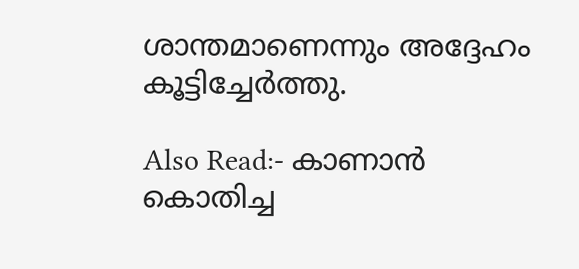ശാന്തമാണെന്നും അദ്ദേഹം കൂട്ടിച്ചേർത്തു.

Also Read:- കാണാന്‍ കൊതിച്ച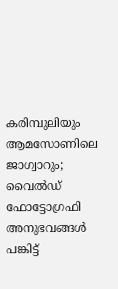കരിമ്പുലിയും ആമസോണിലെ ജാഗ്വാറും; വൈല്‍ഡ് ഫോട്ടോഗ്രഫി അനുഭവങ്ങള്‍ പങ്കിട്ട്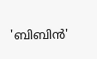'ബിബിന്‍'